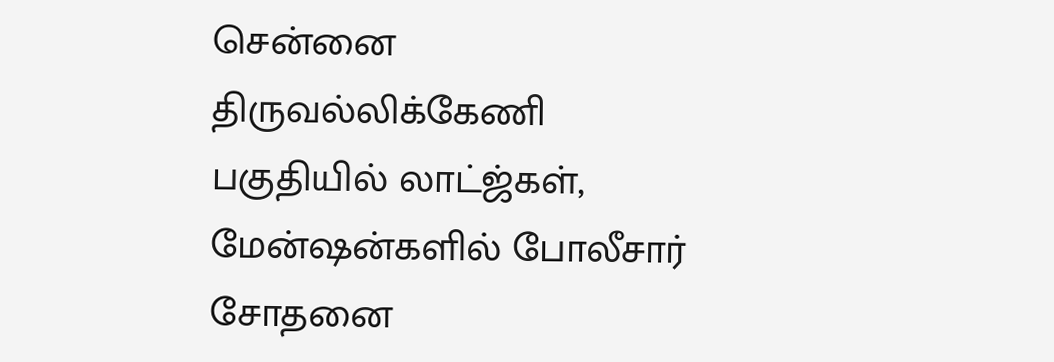சென்னை திருவல்லிக்கேணி பகுதியில் லாட்ஜ்கள், மேன்ஷன்களில் போலீசார் சோதனை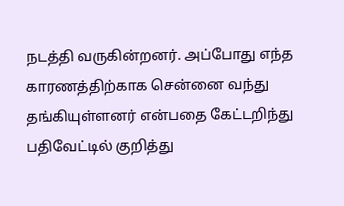நடத்தி வருகின்றனர். அப்போது எந்த காரணத்திற்காக சென்னை வந்து தங்கியுள்ளனர் என்பதை கேட்டறிந்து பதிவேட்டில் குறித்து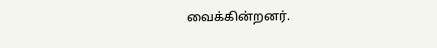வைக்கின்றனர்.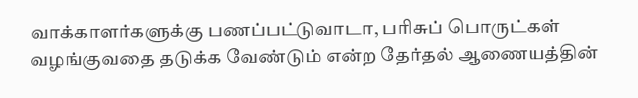வாக்காளர்களுக்கு பணப்பட்டுவாடா, பரிசுப் பொருட்கள் வழங்குவதை தடுக்க வேண்டும் என்ற தேர்தல் ஆணையத்தின்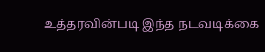உத்தரவின்படி இந்த நடவடிக்கை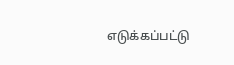எடுக்கப்பட்டு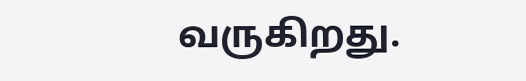வருகிறது.